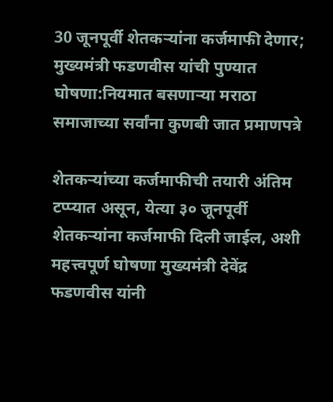30 जूनपूर्वी शेतकऱ्यांना कर्जमाफी देणार; मुख्यमंत्री फडणवीस यांची पुण्यात घोषणा:नियमात बसणाऱ्या मराठा समाजाच्या सर्वांना कुणबी जात प्रमाणपत्रे

शेतकऱ्यांच्या कर्जमाफीची तयारी अंतिम टप्प्यात असून, येत्या ३० जूनपूर्वी शेतकऱ्यांना कर्जमाफी दिली जाईल, अशी महत्त्वपूर्ण घोषणा मुख्यमंत्री देवेंद्र फडणवीस यांनी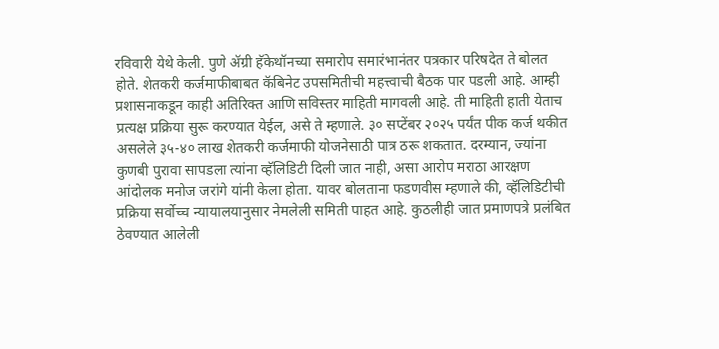रविवारी येथे केली. पुणे ॲग्री हॅकेथॉनच्या समारोप समारंभानंतर पत्रकार परिषदेत ते बोलत होते. शेतकरी कर्जमाफीबाबत कॅबिनेट उपसमितीची महत्त्वाची बैठक पार पडली आहे. आम्ही प्रशासनाकडून काही अतिरिक्त आणि सविस्तर माहिती मागवली आहे. ती माहिती हाती येताच प्रत्यक्ष प्रक्रिया सुरू करण्यात येईल, असे ते म्हणाले. ३० सप्टेंबर २०२५ पर्यंत पीक कर्ज थकीत असलेले ३५-४० लाख शेतकरी कर्जमाफी योजनेसाठी पात्र ठरू शकतात. दरम्यान, ज्यांना कुणबी पुरावा सापडला त्यांना व्हॅलिडिटी दिली जात नाही, असा आरोप मराठा आरक्षण आंदोलक मनोज जरांगे यांनी केला होता. यावर बोलताना फडणवीस म्हणाले की, व्हॅलिडिटीची प्रक्रिया सर्वोच्च न्यायालयानुसार नेमलेली समिती पाहत आहे. कुठलीही जात प्रमाणपत्रे प्रलंबित ठेवण्यात आलेली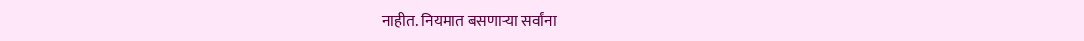नाहीत. नियमात बसणाऱ्या सर्वांना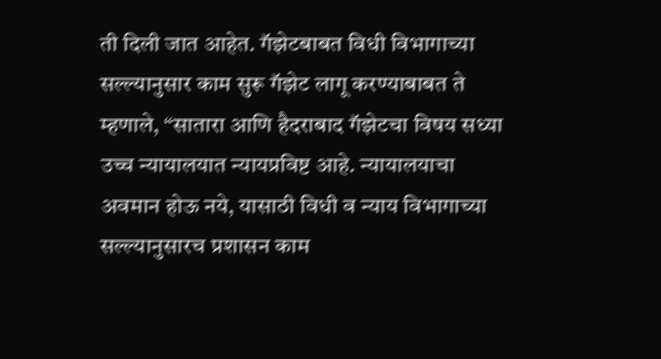ती दिली जात आहेत. गॅझेटबाबत विधी विभागाच्या सल्ल्यानुसार काम सुरू गॅझेट लागू करण्याबाबत ते म्हणाले, “सातारा आणि हैदराबाद गॅझेटचा विषय सध्या उच्च न्यायालयात न्यायप्रविष्ट आहे. न्यायालयाचा अवमान होऊ नये, यासाठी विधी व न्याय विभागाच्या सल्ल्यानुसारच प्रशासन काम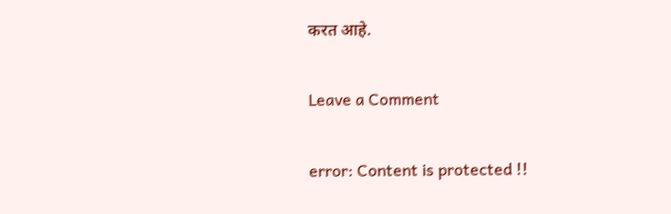करत आहे.

Leave a Comment

error: Content is protected !!